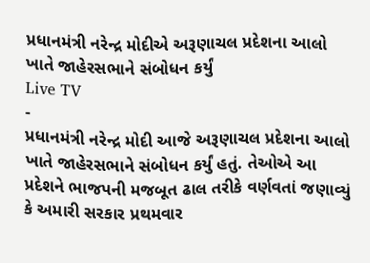પ્રધાનમંત્રી નરેન્દ્ર મોદીએ અરૂણાચલ પ્રદેશના આલો ખાતે જાહેરસભાને સંબોધન કર્યું
Live TV
-
પ્રધાનમંત્રી નરેન્દ્ર મોદી આજે અરૂણાચલ પ્રદેશના આલો ખાતે જાહેરસભાને સંબોધન કર્યું હતું. તેઓએ આ પ્રદેશને ભાજપની મજબૂત ઢાલ તરીકે વર્ણવતાં જણાવ્યું કે અમારી સરકાર પ્રથમવાર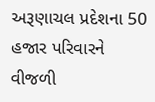અરૂણાચલ પ્રદેશના 50 હજાર પરિવારને વીજળી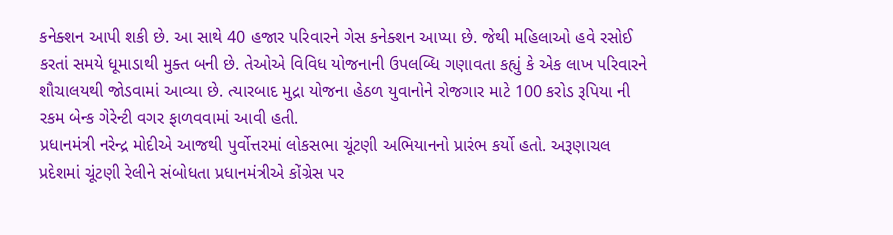કનેક્શન આપી શકી છે. આ સાથે 40 હજાર પરિવારને ગેસ કનેક્શન આપ્યા છે. જેથી મહિલાઓ હવે રસોઈ કરતાં સમયે ધૂમાડાથી મુક્ત બની છે. તેઓએ વિવિધ યોજનાની ઉપલબ્ધિ ગણાવતા કહ્યું કે એક લાખ પરિવારને શૌચાલયથી જોડવામાં આવ્યા છે. ત્યારબાદ મુદ્રા યોજના હેઠળ યુવાનોને રોજગાર માટે 100 કરોડ રૂપિયા ની રકમ બેન્ક ગેરેન્ટી વગર ફાળવવામાં આવી હતી.
પ્રધાનમંત્રી નરેન્દ્ર મોદીએ આજથી પુર્વોત્તરમાં લોકસભા ચૂંટણી અભિયાનનો પ્રારંભ કર્યો હતો. અરૂણાચલ પ્રદેશમાં ચૂંટણી રેલીને સંબોધતા પ્રધાનમંત્રીએ કોંગ્રેસ પર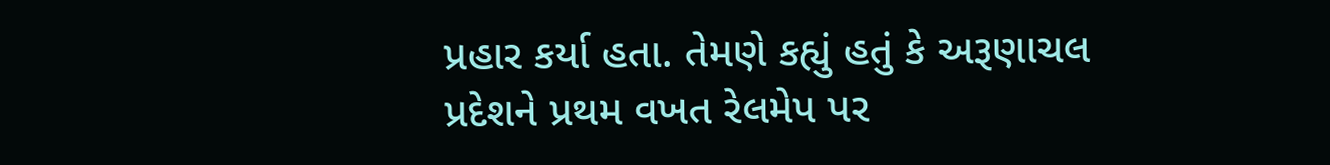પ્રહાર કર્યા હતા. તેમણે કહ્યું હતું કે અરૂણાચલ પ્રદેશને પ્રથમ વખત રેલમેપ પર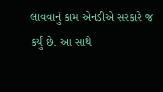લાવવાનું કામ એનડીએ સરકારે જ કર્યું છે. આ સાથે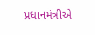પ્રધાનમંત્રીએ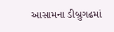આસામના ડીબ્રુગઢમાં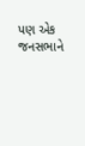પણ એક જનસભાને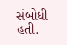સંબોધી હતી.